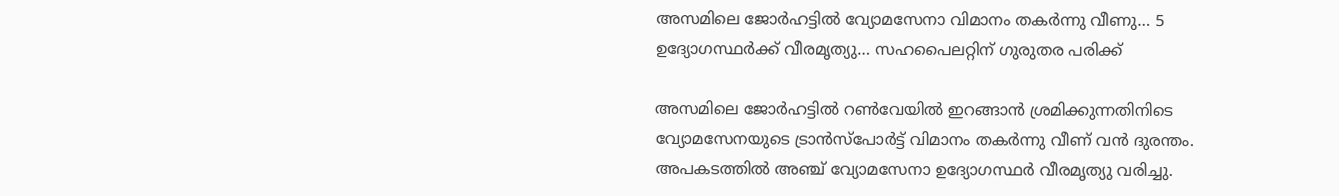അസമിലെ ജോർഹട്ടിൽ വ്യോമസേനാ വിമാനം തകർന്നു വീണു… 5 ഉദ്യോഗസ്ഥർക്ക് വീരമൃത്യു… സഹപൈലറ്റിന് ഗുരുതര പരിക്ക്

അസമിലെ ജോർഹട്ടിൽ റൺവേയിൽ ഇറങ്ങാൻ ശ്രമിക്കുന്നതിനിടെ വ്യോമസേനയുടെ ട്രാൻസ്പോർട്ട് വിമാനം തകർന്നു വീണ് വൻ ദുരന്തം. അപകടത്തിൽ അഞ്ച് വ്യോമസേനാ ഉദ്യോഗസ്ഥർ വീരമൃത്യു വരിച്ചു.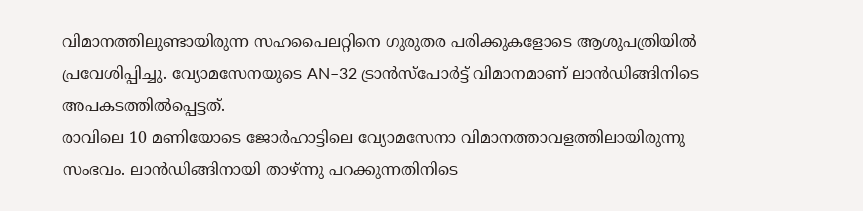വിമാനത്തിലുണ്ടായിരുന്ന സഹപൈലറ്റിനെ ഗുരുതര പരിക്കുകളോടെ ആശുപത്രിയിൽ പ്രവേശിപ്പിച്ചു. വ്യോമസേനയുടെ AN–32 ട്രാൻസ്പോർട്ട് വിമാനമാണ് ലാൻഡിങ്ങിനിടെ അപകടത്തിൽപ്പെട്ടത്.
രാവിലെ 10 മണിയോടെ ജോർഹാട്ടിലെ വ്യോമസേനാ വിമാനത്താവളത്തിലായിരുന്നു സംഭവം. ലാൻഡിങ്ങിനായി താഴ്ന്നു പറക്കുന്നതിനിടെ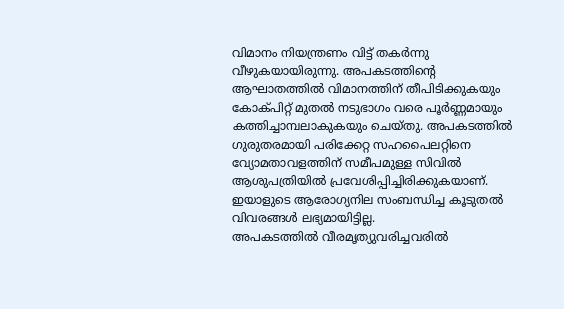വിമാനം നിയന്ത്രണം വിട്ട് തകർന്നു വീഴുകയായിരുന്നു. അപകടത്തിന്റെ ആഘാതത്തിൽ വിമാനത്തിന് തീപിടിക്കുകയും കോക്പിറ്റ് മുതൽ നടുഭാഗം വരെ പൂർണ്ണമായും കത്തിച്ചാമ്പലാകുകയും ചെയ്തു. അപകടത്തിൽ ഗുരുതരമായി പരിക്കേറ്റ സഹപൈലറ്റിനെ വ്യോമതാവളത്തിന് സമീപമുള്ള സിവിൽ ആശുപത്രിയിൽ പ്രവേശിപ്പിച്ചിരിക്കുകയാണ്. ഇയാളുടെ ആരോഗ്യനില സംബന്ധിച്ച കൂടുതൽ വിവരങ്ങൾ ലഭ്യമായിട്ടില്ല.
അപകടത്തിൽ വീരമൃത്യുവരിച്ചവരിൽ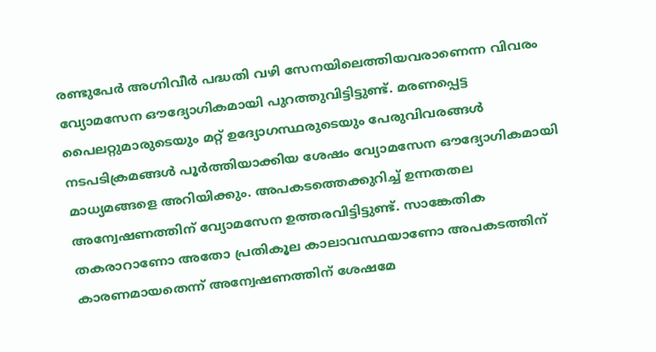രണ്ടുപേർ അഗ്നിവീർ പദ്ധതി വഴി സേനയിലെത്തിയവരാണെന്ന വിവരം വ്യോമസേന ഔദ്യോഗികമായി പുറത്തുവിട്ടിട്ടുണ്ട്. മരണപ്പെട്ട പൈലറ്റുമാരുടെയും മറ്റ് ഉദ്യോഗസ്ഥരുടെയും പേരുവിവരങ്ങൾ നടപടിക്രമങ്ങൾ പൂർത്തിയാക്കിയ ശേഷം വ്യോമസേന ഔദ്യോഗികമായി മാധ്യമങ്ങളെ അറിയിക്കും. അപകടത്തെക്കുറിച്ച് ഉന്നതതല അന്വേഷണത്തിന് വ്യോമസേന ഉത്തരവിട്ടിട്ടുണ്ട്. സാങ്കേതിക തകരാറാണോ അതോ പ്രതികൂല കാലാവസ്ഥയാണോ അപകടത്തിന് കാരണമായതെന്ന് അന്വേഷണത്തിന് ശേഷമേ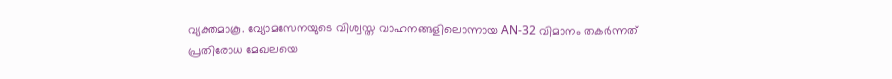വ്യക്തമാകൂ. വ്യോമസേനയുടെ വിശ്വസ്ത വാഹനങ്ങളിലൊന്നായ AN-32 വിമാനം തകർന്നത് പ്രതിരോധ മേഖലയെ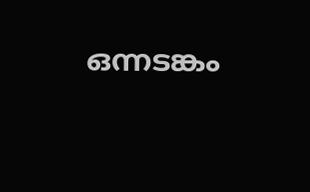ഒന്നടങ്കം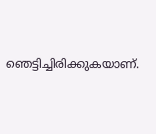ഞെട്ടിച്ചിരിക്കുകയാണ്.